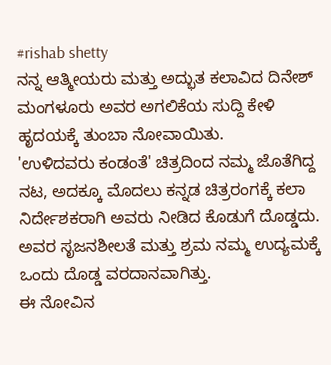#rishab shetty
ನನ್ನ ಆತ್ಮೀಯರು ಮತ್ತು ಅದ್ಭುತ ಕಲಾವಿದ ದಿನೇಶ್ ಮಂಗಳೂರು ಅವರ ಅಗಲಿಕೆಯ ಸುದ್ದಿ ಕೇಳಿ ಹೃದಯಕ್ಕೆ ತುಂಬಾ ನೋವಾಯಿತು.
'ಉಳಿದವರು ಕಂಡಂತೆ' ಚಿತ್ರದಿಂದ ನಮ್ಮ ಜೊತೆಗಿದ್ದ ನಟ, ಅದಕ್ಕೂ ಮೊದಲು ಕನ್ನಡ ಚಿತ್ರರಂಗಕ್ಕೆ ಕಲಾ ನಿರ್ದೇಶಕರಾಗಿ ಅವರು ನೀಡಿದ ಕೊಡುಗೆ ದೊಡ್ಡದು.
ಅವರ ಸೃಜನಶೀಲತೆ ಮತ್ತು ಶ್ರಮ ನಮ್ಮ ಉದ್ಯಮಕ್ಕೆ ಒಂದು ದೊಡ್ಡ ವರದಾನವಾಗಿತ್ತು.
ಈ ನೋವಿನ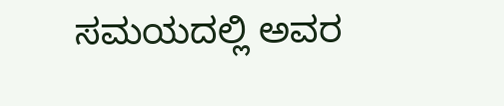ಸಮಯದಲ್ಲಿ ಅವರ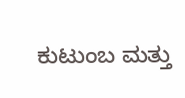ಕುಟುಂಬ ಮತ್ತು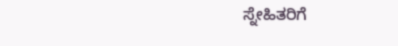ಸ್ನೇಹಿತರಿಗೆ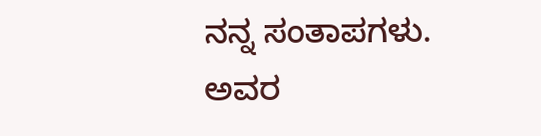ನನ್ನ ಸಂತಾಪಗಳು.
ಅವರ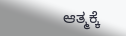ಆತ್ಮಕ್ಕೆ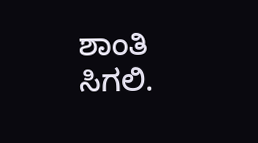ಶಾಂತಿ ಸಿಗಲಿ.